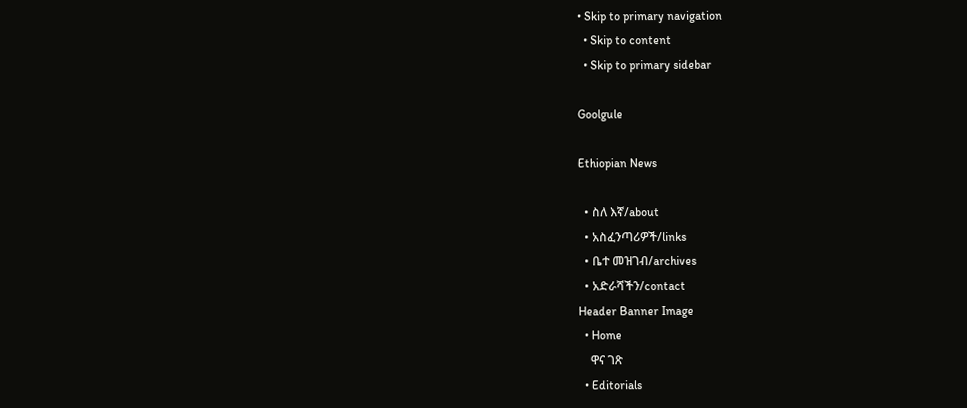• Skip to primary navigation
  • Skip to content
  • Skip to primary sidebar

Goolgule

Ethiopian News

  • ስለ እኛ/about
  • አስፈንጣሪዎች/links
  • ቤተ መዝገብ/archives
  • አድራሻችን/contact
Header Banner Image
  • Home
    ዋና ገጽ
  • Editorials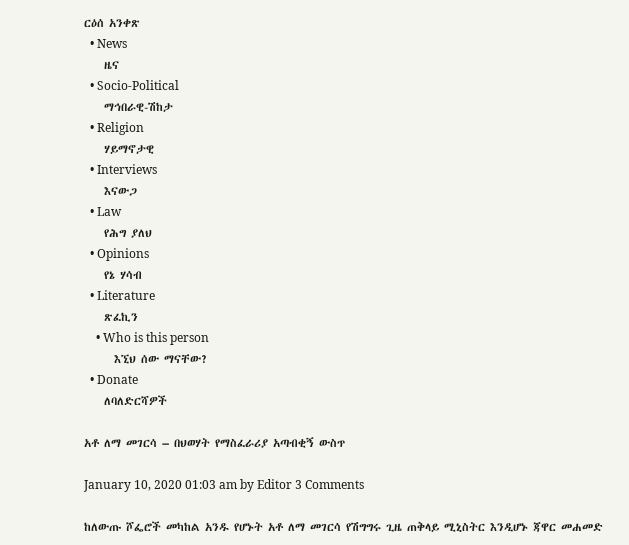ርዕሰ አንቀጽ
  • News
    ዜና
  • Socio-Political
    ማኅበራዊ-ሽከታ
  • Religion
    ሃይማኖታዊ
  • Interviews
    እናውጋ
  • Law
    የሕግ ያለህ
  • Opinions
    የኔ ሃሳብ
  • Literature
    ጽፈኪን
    • Who is this person
      እኚህ ሰው ማናቸው?
  • Donate
    ለባለድርሻዎች

አቶ ለማ መገርሳ – በህወሃት የማስፈራሪያ አጣብቂኝ ውስጥ

January 10, 2020 01:03 am by Editor 3 Comments

ከለውጡ ሾፌሮች መካከል አንዱ የሆኑት አቶ ለማ መገርሳ የሽግግሩ ጊዜ ጠቅላይ ሚኒስትር እንዲሆኑ ጃዋር መሐመድ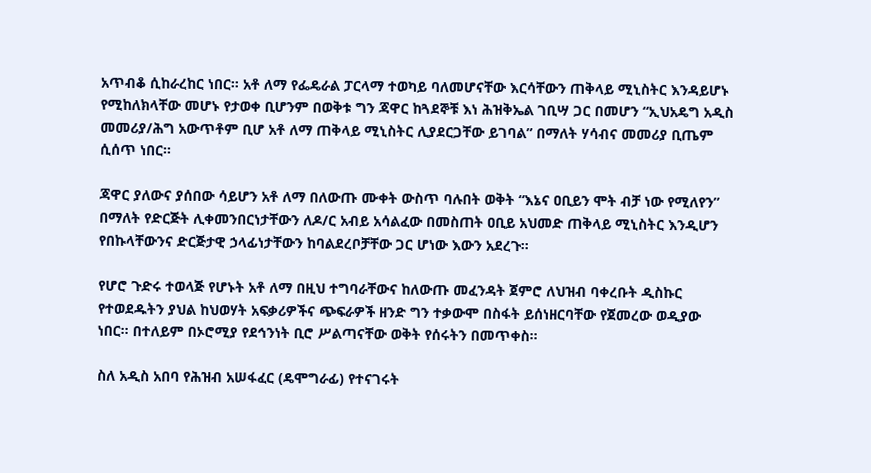አጥብቆ ሲከራረከር ነበር። አቶ ለማ የፌዴራል ፓርላማ ተወካይ ባለመሆናቸው እርሳቸውን ጠቅላይ ሚኒስትር እንዳይሆኑ የሚከለክላቸው መሆኑ የታወቀ ቢሆንም በወቅቱ ግን ጃዋር ከጓደኞቹ እነ ሕዝቅኤል ገቢሣ ጋር በመሆን “ኢህአዴግ አዲስ መመሪያ/ሕግ አውጥቶም ቢሆ አቶ ለማ ጠቅላይ ሚኒስትር ሊያደርጋቸው ይገባል” በማለት ሃሳብና መመሪያ ቢጤም ሲሰጥ ነበር።

ጃዋር ያለውና ያሰበው ሳይሆን አቶ ለማ በለውጡ ሙቀት ውስጥ ባሉበት ወቅት “እኔና ዐቢይን ሞት ብቻ ነው የሚለየን” በማለት የድርጅት ሊቀመንበርነታቸውን ለዶ/ር አብይ አሳልፈው በመስጠት ዐቢይ አህመድ ጠቅላይ ሚኒስትር እንዲሆን የበኩላቸውንና ድርጅታዊ ኃላፊነታቸውን ከባልደረቦቻቸው ጋር ሆነው እውን አደረጉ።

የሆሮ ጉድሩ ተወላጅ የሆኑት አቶ ለማ በዚህ ተግባራቸውና ከለውጡ መፈንዳት ጀምሮ ለህዝብ ባቀረቡት ዲስኩር የተወደዱትን ያህል ከህወሃት አፍቃሪዎችና ጭፍራዎች ዘንድ ግን ተቃውሞ በስፋት ይሰነዘርባቸው የጀመረው ወዲያው ነበር። በተለይም በኦሮሚያ የደኅንነት ቢሮ ሥልጣናቸው ወቅት የሰሩትን በመጥቀስ።

ስለ አዲስ አበባ የሕዝብ አሠፋፈር (ዴሞግራፊ) የተናገሩት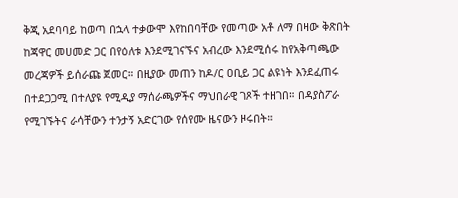ቅጂ አደባባይ ከወጣ በኋላ ተቃውሞ እየከበባቸው የመጣው አቶ ለማ በዛው ቅጽበት ከጃዋር መሀመድ ጋር በየዕለቱ እንደሚገናኙና አብረው እንደሚሰሩ ከየአቅጣጫው መረጃዎች ይሰራጩ ጀመር። በዚያው መጠን ከዶ/ር ዐቢይ ጋር ልዩነት እንደፈጠሩ በተደጋጋሚ በተለያዩ የሚዲያ ማሰራጫዎችና ማህበራዊ ገጾች ተዘገበ። በዳያስፖራ የሚገኙትና ራሳቸውን ተንታኝ አድርገው የሰየሙ ዜናውን ዞሩበት።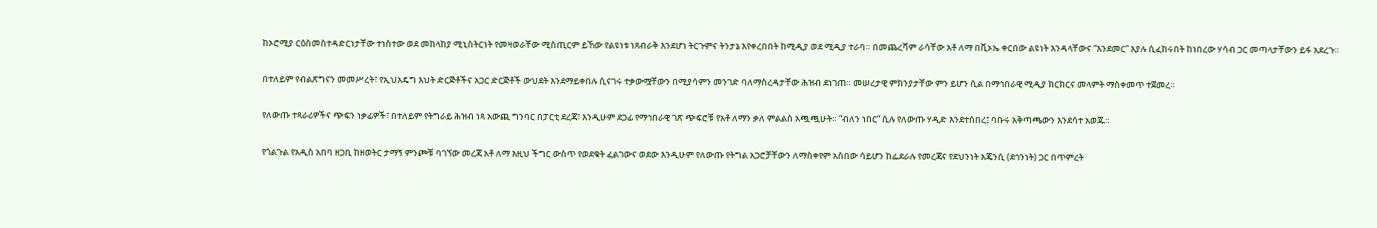ከኦሮሚያ ርዕስመስተዳድርነታቸው ተነስተው ወደ መከላከያ ሚኒስትርነት የመዛወራቸው ሚስጢርም ይኸው የልዩነቱ ነጸብራቅ እንደሆነ ትርጉምና ትንታኔ እየቀረበበት ከሚዲያ ወደ ሚዲያ ተራባ። በመጨረሻም ራሳቸው አቶ ለማ በቪኦኤ ቀርበው ልዩነት እንዳላቸውና “እንደመር” እያሉ ሲፈክሩበት ከነበረው ሃሳብ ጋር መጣላታቸውን ይፋ አደረጉ።

በተለይም የብልጽግናን መመሥረት፣ የኢህአዴግ እህት ድርጅቶችና አጋር ድርጅቶች ውህደት እንደማይቀበሉ ሲናገሩ ተቃውሟቸውን በሚያሳምን መንገድ ባለማስረዳታቸው ሕዝብ ደነገጠ። መሠረታዊ ምክንያታቸው ምን ይሆን ሲል በማኅበራዊ ሚዲያ ክርክርና መላምት ማስቀመጥ ተጀመረ።

የለውጡ ተጻራሪዎችና ጭፍን ነቃፊዎች፣ በተለይም የትግራይ ሕዝብ ነጻ አውጪ ግንባር በፓርቲ ደረጃ፣ እንዲሁም ደጋፊ የማኅበራዊ ገጽ ጭፍሮቹ የአቶ ለማን ቃለ ምልልስ አጯጯሁት። “ብለን ነበር” ሲሉ የለውጡ ሃዲድ እንደተሰበረ፤ ባቡሩ አቅጣጫውን እንደሳተ አወጁ።

የጎልጉል የአዲስ አበባ ዘጋቢ ከዘወትር ታማኝ ምንጮቹ ባገኘው መረጃ አቶ ለማ እዚህ ችግር ውስጥ የወደቁት ፈልገውና ወደው እንዲሁም የለውጡ የትግል አጋሮቻቸውን ለማስቀየም አስበው ሳይሆን ከፌደራሉ የመረጃና የደህንነት አጄንሲ (ደኅንነት) ጋር በጥምረት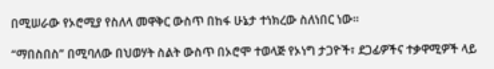በሚሠራው የኦሮሚያ የስለላ መዋቅር ውስጥ በከፋ ሁኔታ ተነክረው ስለነበር ነው።

“ማበስበስ” በሚባለው በህወሃት ስልት ውስጥ በኦሮሞ ተወላጅ የኦነግ ታጋዮች፣ ደጋፊዎችና ተቃዋሚዎች ላይ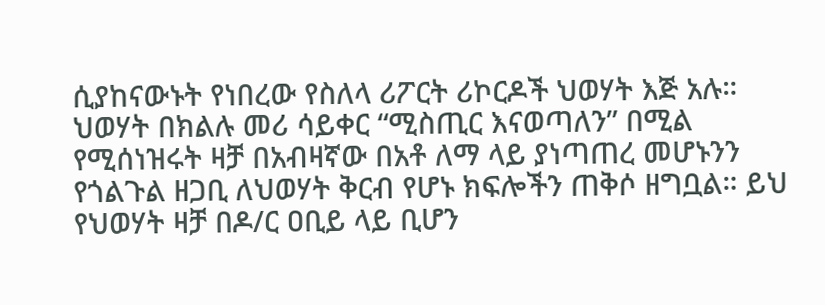ሲያከናውኑት የነበረው የስለላ ሪፖርት ሪኮርዶች ህወሃት እጅ አሉ። ህወሃት በክልሉ መሪ ሳይቀር “ሚስጢር እናወጣለን” በሚል የሚሰነዝሩት ዛቻ በአብዛኛው በአቶ ለማ ላይ ያነጣጠረ መሆኑንን የጎልጉል ዘጋቢ ለህወሃት ቅርብ የሆኑ ክፍሎችን ጠቅሶ ዘግቧል። ይህ የህወሃት ዛቻ በዶ/ር ዐቢይ ላይ ቢሆን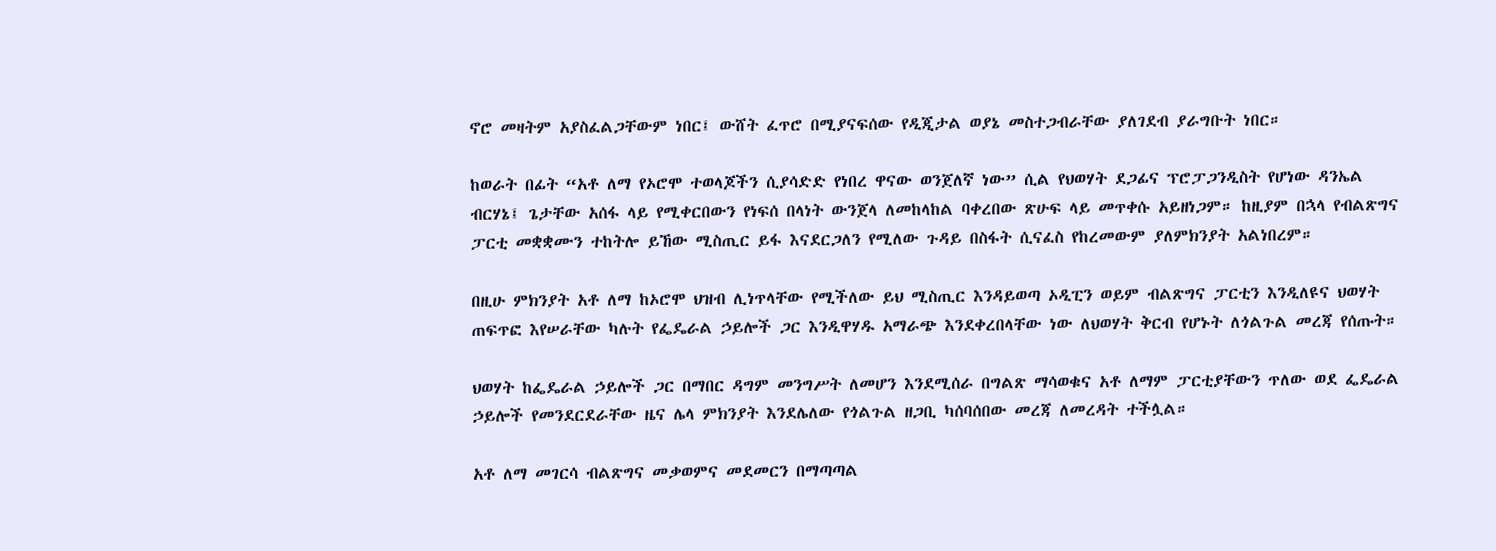ኖሮ መዛትም አያስፈልጋቸውም ነበር፤ ውሸት ፈጥሮ በሚያናፍሰው የዲጂታል ወያኔ መስተጋብራቸው ያለገደብ ያራግቡት ነበር።

ከወራት በፊት “አቶ ለማ የኦሮሞ ተወላጆችን ሲያሳድድ የነበረ ዋናው ወንጀለኛ ነው” ሲል የህወሃት ደጋፊና ፕሮፓጋንዲስት የሆነው ዳንኤል ብርሃኔ፤ ጌታቸው አሰፋ ላይ የሚቀርበውን የነፍሰ በላነት ውንጀላ ለመከላከል ባቀረበው ጽሁፍ ላይ መጥቀሱ አይዘነጋም። ከዚያም በኋላ የብልጽግና ፓርቲ መቋቋሙን ተከትሎ ይኸው ሚስጢር ይፋ እናደርጋለን የሚለው ጉዳይ በስፋት ሲናፈስ የከረመውም ያለምክንያት አልነበረም።

በዚሁ ምክንያት አቶ ለማ ከኦሮሞ ህዝብ ሊነጥላቸው የሚችለው ይህ ሚስጢር እንዳይወጣ ኦዲፒን ወይም ብልጽግና ፓርቲን እንዲለዩና ህወሃት ጠፍጥፎ እየሠራቸው ካሉት የፌዴራል ኃይሎች ጋር እንዲዋሃዱ አማራጭ እንደቀረበላቸው ነው ለህወሃት ቅርብ የሆኑት ለጎልጉል መረጃ የሰጡት።

ህወሃት ከፌዴራል ኃይሎች ጋር በማበር ዳግም መንግሥት ለመሆን እንደሚሰራ በግልጽ ማሳወቁና አቶ ለማም ፓርቲያቸውን ጥለው ወደ ፌዴራል ኃይሎች የመንደርደራቸው ዜና ሌላ ምክንያት እንደሌለው የጎልጉል ዘጋቢ ካሰባሰበው መረጃ ለመረዳት ተችሏል።

አቶ ለማ መገርሳ ብልጽግና መቃወምና መደመርን በማጣጣል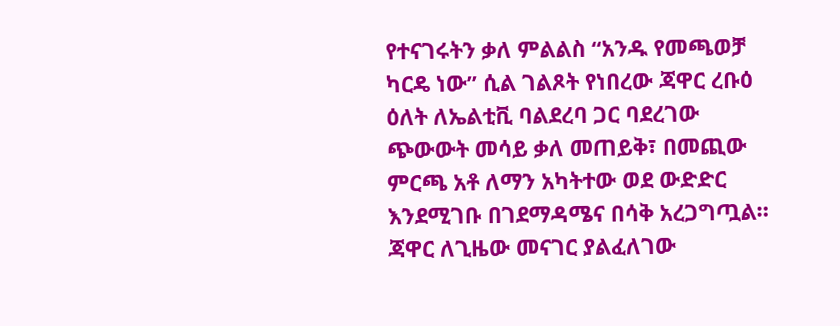የተናገሩትን ቃለ ምልልስ “አንዱ የመጫወቻ ካርዴ ነው” ሲል ገልጾት የነበረው ጃዋር ረቡዕ ዕለት ለኤልቲቪ ባልደረባ ጋር ባደረገው ጭውውት መሳይ ቃለ መጠይቅ፣ በመጪው ምርጫ አቶ ለማን አካትተው ወደ ውድድር እንደሚገቡ በገደማዳሜና በሳቅ አረጋግጧል። ጃዋር ለጊዜው መናገር ያልፈለገው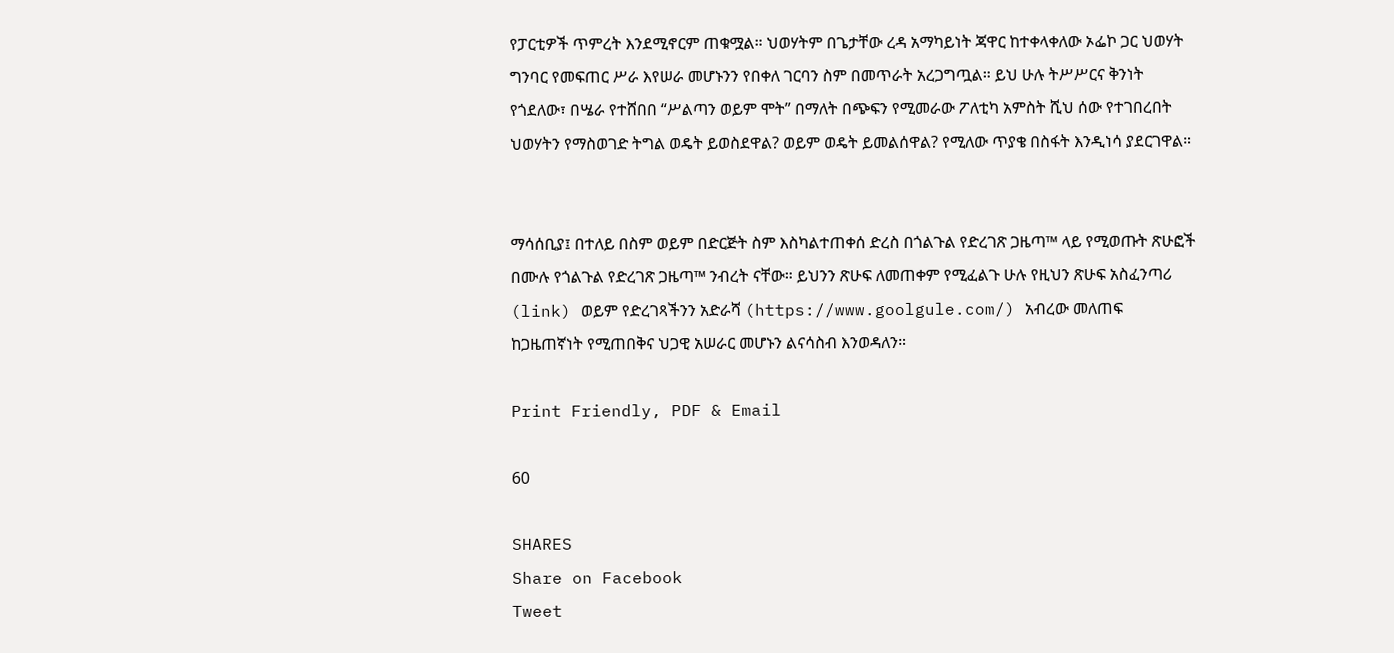የፓርቲዎች ጥምረት እንደሚኖርም ጠቁሟል። ህወሃትም በጌታቸው ረዳ አማካይነት ጃዋር ከተቀላቀለው ኦፌኮ ጋር ህወሃት ግንባር የመፍጠር ሥራ እየሠራ መሆኑንን የበቀለ ገርባን ስም በመጥራት አረጋግጧል። ይህ ሁሉ ትሥሥርና ቅንነት የጎደለው፣ በሤራ የተሸበበ “ሥልጣን ወይም ሞት” በማለት በጭፍን የሚመራው ፖለቲካ አምስት ሺህ ሰው የተገበረበት ህወሃትን የማስወገድ ትግል ወዴት ይወስደዋል? ወይም ወዴት ይመልሰዋል? የሚለው ጥያቄ በስፋት እንዲነሳ ያደርገዋል።


ማሳሰቢያ፤ በተለይ በስም ወይም በድርጅት ስም እስካልተጠቀሰ ድረስ በጎልጉል የድረገጽ ጋዜጣ™ ላይ የሚወጡት ጽሁፎች በሙሉ የጎልጉል የድረገጽ ጋዜጣ™ ንብረት ናቸው። ይህንን ጽሁፍ ለመጠቀም የሚፈልጉ ሁሉ የዚህን ጽሁፍ አስፈንጣሪ (link) ወይም የድረገጻችንን አድራሻ (https://www.goolgule.com/) አብረው መለጠፍ ከጋዜጠኛነት የሚጠበቅና ህጋዊ አሠራር መሆኑን ልናሳስብ እንወዳለን።

Print Friendly, PDF & Email

60

SHARES
Share on Facebook
Tweet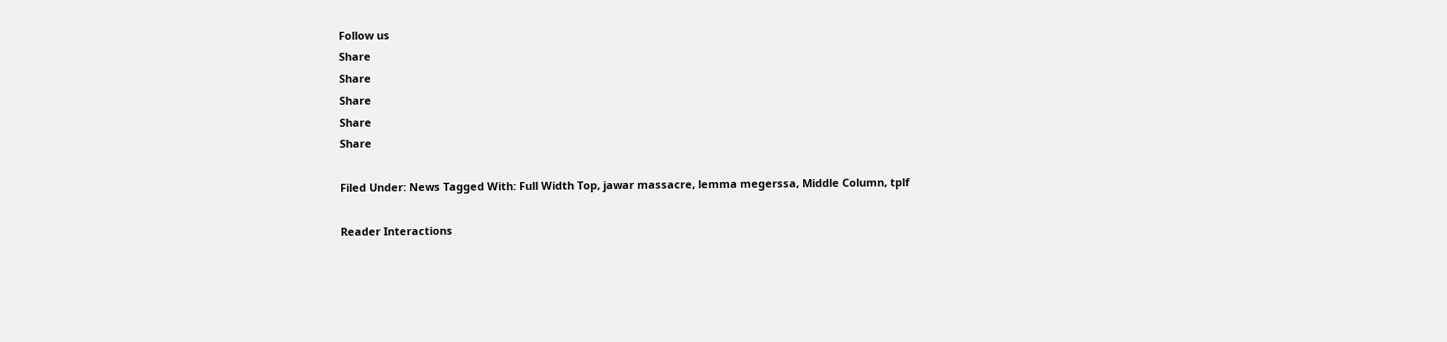Follow us
Share
Share
Share
Share
Share

Filed Under: News Tagged With: Full Width Top, jawar massacre, lemma megerssa, Middle Column, tplf

Reader Interactions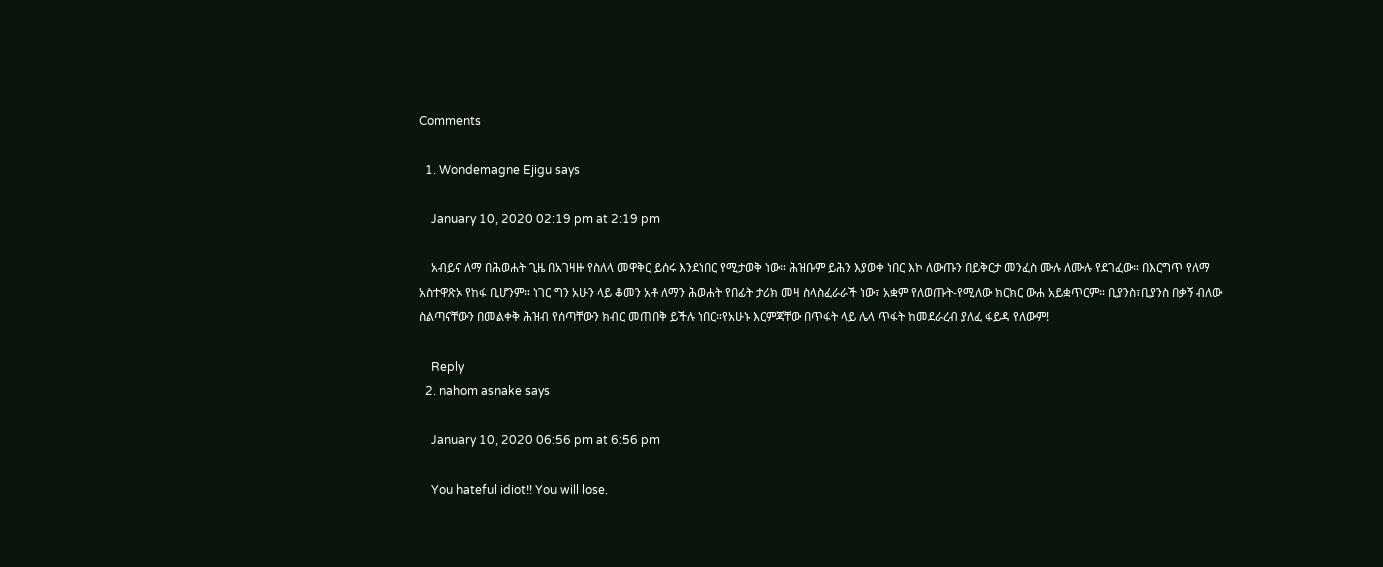Comments

  1. Wondemagne Ejigu says

    January 10, 2020 02:19 pm at 2:19 pm

    አብይና ለማ በሕወሐት ጊዜ በአገዛዙ የስለላ መዋቅር ይሰሩ እንደነበር የሚታወቅ ነው። ሕዝቡም ይሕን እያወቀ ነበር እኮ ለውጡን በይቅርታ መንፈስ ሙሉ ለሙሉ የደገፈው። በእርግጥ የለማ አስተዋጽኦ የከፋ ቢሆንም። ነገር ግን አሁን ላይ ቆመን አቶ ለማን ሕወሐት የበፊት ታሪክ መዛ ስላስፈራራች ነው፣ አቋም የለወጡት-የሚለው ክርክር ውሐ አይቋጥርም። ቢያንስ፣ቢያንስ በቃኝ ብለው ስልጣናቸውን በመልቀቅ ሕዝብ የሰጣቸውን ክብር መጠበቅ ይችሉ ነበር።የአሁኑ እርምጃቸው በጥፋት ላይ ሌላ ጥፋት ከመደራረብ ያለፈ ፋይዳ የለውም!

    Reply
  2. nahom asnake says

    January 10, 2020 06:56 pm at 6:56 pm

    You hateful idiot!! You will lose.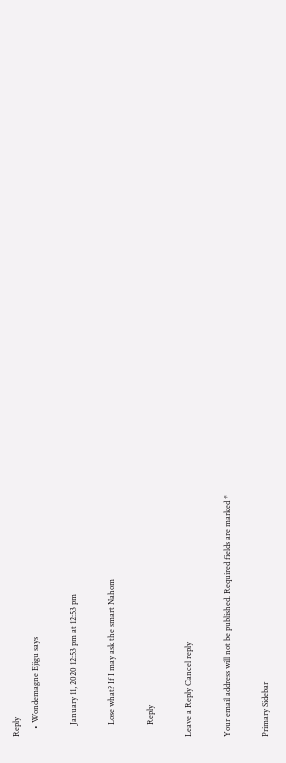Reply
    • Wondemagne Ejigu says

      January 11, 2020 12:53 pm at 12:53 pm

      Lose what? If I may ask the smart Nahom

      Reply

Leave a Reply Cancel reply

Your email address will not be published. Required fields are marked *

Primary Sidebar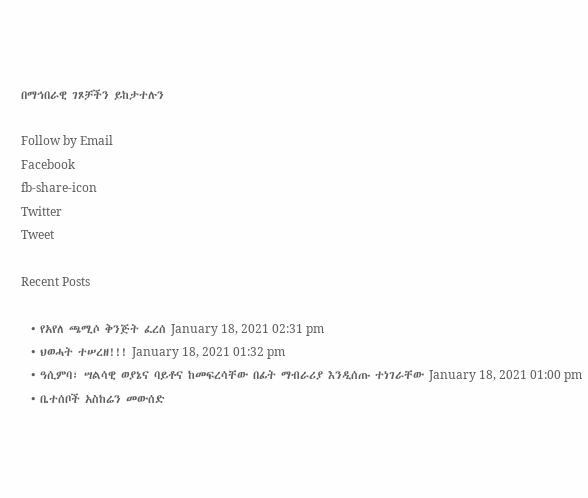በማኅበራዊ ገጾቻችን ይከታተሉን

Follow by Email
Facebook
fb-share-icon
Twitter
Tweet

Recent Posts

  • የአየለ ጫሚሶ ቅንጅት ፈረሰ January 18, 2021 02:31 pm
  • ህወሓት ተሠረዘ!!! January 18, 2021 01:32 pm
  • ዓሲምባ፣ ሣልሳዊ ወያኔና ባይቶና ከመፍረሳቸው በፊት ማብራሪያ እንዲሰጡ ተነገራቸው January 18, 2021 01:00 pm
  • ቤተሰቦች አስከሬን መውሰድ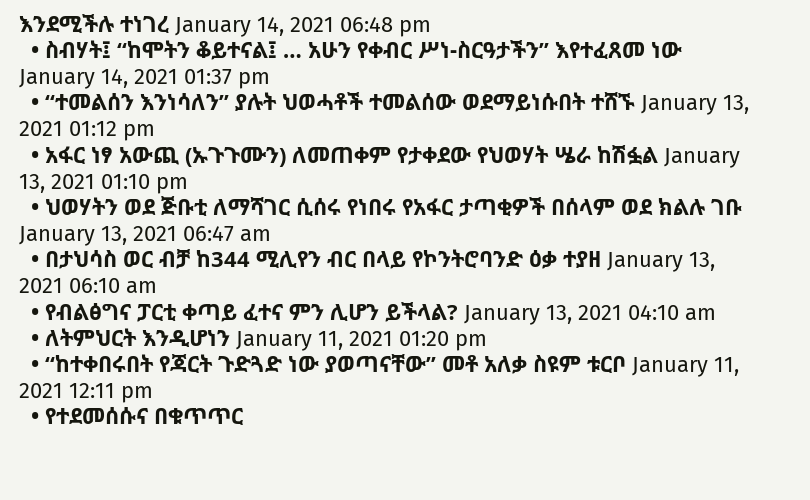እንደሚችሉ ተነገረ January 14, 2021 06:48 pm
  • ስብሃት፤ “ከሞትን ቆይተናል፤ … አሁን የቀብር ሥነ-ስርዓታችን” እየተፈጸመ ነው January 14, 2021 01:37 pm
  • “ተመልሰን እንነሳለን” ያሉት ህወሓቶች ተመልሰው ወደማይነሱበት ተሸኙ January 13, 2021 01:12 pm
  • አፋር ነፃ አውጪ (ኡጉጉሙን) ለመጠቀም የታቀደው የህወሃት ሤራ ከሽፏል January 13, 2021 01:10 pm
  • ህወሃትን ወደ ጅቡቲ ለማሻገር ሲሰሩ የነበሩ የአፋር ታጣቂዎች በሰላም ወደ ክልሉ ገቡ January 13, 2021 06:47 am
  • በታህሳስ ወር ብቻ ከ344 ሚሊየን ብር በላይ የኮንትሮባንድ ዕቃ ተያዘ January 13, 2021 06:10 am
  • የብልፅግና ፓርቲ ቀጣይ ፈተና ምን ሊሆን ይችላል? January 13, 2021 04:10 am
  • ለትምህርት እንዲሆነን January 11, 2021 01:20 pm
  • “ከተቀበሩበት የጃርት ጉድጓድ ነው ያወጣናቸው” መቶ አለቃ ስዩም ቱርቦ January 11, 2021 12:11 pm
  • የተደመሰሱና በቁጥጥር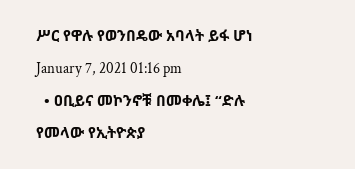ሥር የዋሉ የወንበዴው አባላት ይፋ ሆነ January 7, 2021 01:16 pm
  • ዐቢይና መኮንኖቹ በመቀሌ፤ “ድሉ የመላው የኢትዮጵያ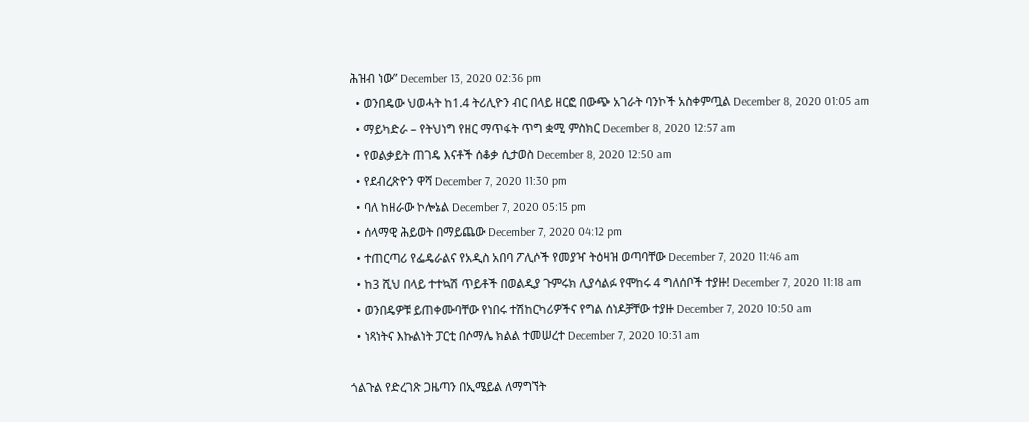ሕዝብ ነው” December 13, 2020 02:36 pm
  • ወንበዴው ህወሓት ከ1.4 ትሪሊዮን ብር በላይ ዘርፎ በውጭ አገራት ባንኮች አስቀምጧል December 8, 2020 01:05 am
  • ማይካድራ – የትህነግ የዘር ማጥፋት ጥግ ቋሚ ምስክር December 8, 2020 12:57 am
  • የወልቃይት ጠገዴ እናቶች ሰቆቃ ሲታወስ December 8, 2020 12:50 am
  • የደብረጽዮን ዋሻ December 7, 2020 11:30 pm
  • ባለ ከዘራው ኮሎኔል December 7, 2020 05:15 pm
  • ሰላማዊ ሕይወት በማይጨው December 7, 2020 04:12 pm
  • ተጠርጣሪ የፌዴራልና የአዲስ አበባ ፖሊሶች የመያዣ ትዕዛዝ ወጣባቸው December 7, 2020 11:46 am
  • ከ3 ሺህ በላይ ተተኳሽ ጥይቶች በወልዲያ ጉምሩክ ሊያሳልፉ የሞከሩ 4 ግለሰቦች ተያዙ! December 7, 2020 11:18 am
  • ወንበዴዎቹ ይጠቀሙባቸው የነበሩ ተሽከርካሪዎችና የግል ሰነዶቻቸው ተያዙ December 7, 2020 10:50 am
  • ነጻነትና እኩልነት ፓርቲ በሶማሌ ክልል ተመሠረተ December 7, 2020 10:31 am

ጎልጉል የድረገጽ ጋዜጣን በኢሜይል ለማግኘት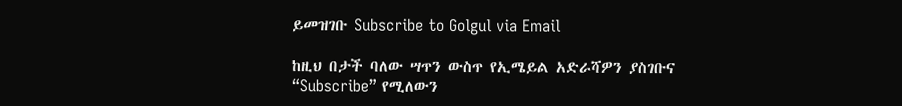ይመዝገቡ Subscribe to Golgul via Email

ከዚህ በታች ባለው ሣጥን ውስጥ የኢሜይል አድራሻዎን ያስገቡና “Subscribe” የሚለውን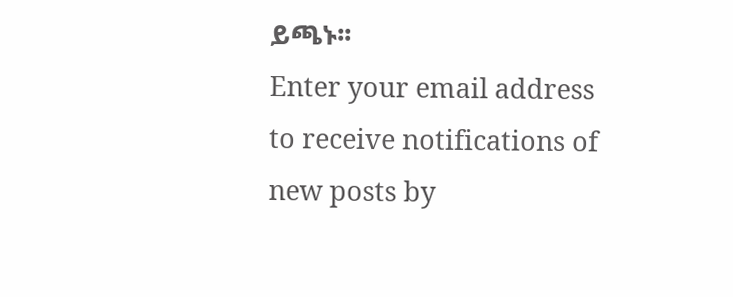ይጫኑ፡፡
Enter your email address to receive notifications of new posts by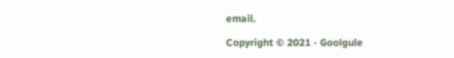email.

Copyright © 2021 · Goolgule